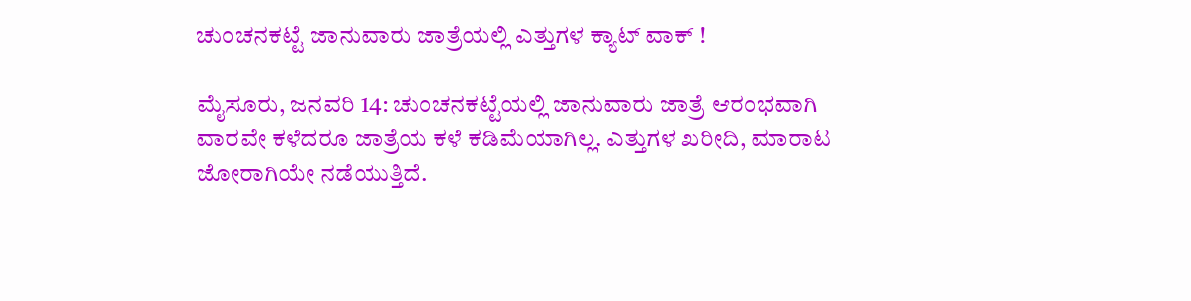ಚುಂಚನಕಟ್ಟೆ ಜಾನುವಾರು ಜಾತ್ರೆಯಲ್ಲಿ ಎತ್ತುಗಳ ಕ್ಯಾಟ್ ವಾಕ್ !

ಮೈಸೂರು, ಜನವರಿ 14: ಚುಂಚನಕಟ್ಟೆಯಲ್ಲಿ ಜಾನುವಾರು ಜಾತ್ರೆ ಆರಂಭವಾಗಿ ವಾರವೇ ಕಳೆದರೂ ಜಾತ್ರೆಯ ಕಳೆ ಕಡಿಮೆಯಾಗಿಲ್ಲ. ಎತ್ತುಗಳ ಖರೀದಿ, ಮಾರಾಟ ಜೋರಾಗಿಯೇ ನಡೆಯುತ್ತಿದೆ.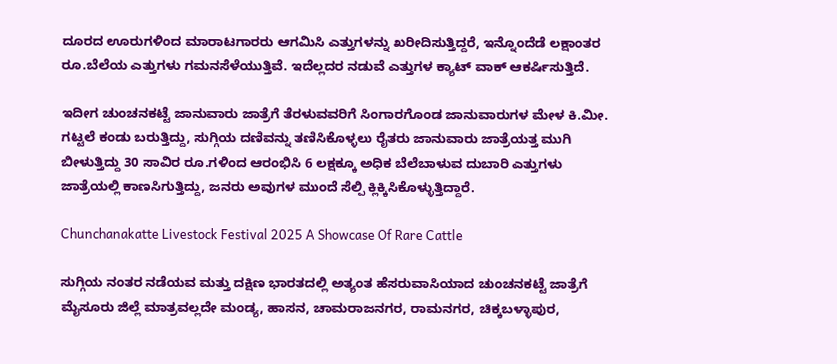ದೂರದ ಊರುಗಳಿಂದ ಮಾರಾಟಗಾರರು ಆಗಮಿಸಿ ಎತ್ತುಗಳನ್ನು ಖರೀದಿಸುತ್ತಿದ್ದರೆ, ಇನ್ನೊಂದೆಡೆ ಲಕ್ಷಾಂತರ ರೂ.ಬೆಲೆಯ ಎತ್ತುಗಳು ಗಮನಸೆಳೆಯುತ್ತಿವೆ. ಇದೆಲ್ಲದರ ನಡುವೆ ಎತ್ತುಗಳ ಕ್ಯಾಟ್ ವಾಕ್ ಆಕರ್ಷಿಸುತ್ತಿದೆ.

ಇದೀಗ ಚುಂಚನಕಟ್ಟೆ ಜಾನುವಾರು ಜಾತ್ರೆಗೆ ತೆರಳುವವರಿಗೆ ಸಿಂಗಾರಗೊಂಡ ಜಾನುವಾರುಗಳ ಮೇಳ ಕಿ.ಮೀ. ಗಟ್ಟಲೆ ಕಂಡು ಬರುತ್ತಿದ್ದು, ಸುಗ್ಗಿಯ ದಣಿವನ್ನು ತಣಿಸಿಕೊಳ್ಳಲು ರೈತರು ಜಾನುವಾರು ಜಾತ್ರೆಯತ್ತ ಮುಗಿ ಬೀಳುತ್ತಿದ್ದು 30 ಸಾವಿರ ರೂ.ಗಳಿಂದ ಆರಂಭಿಸಿ 6 ಲಕ್ಷಕ್ಕೂ ಅಧಿಕ ಬೆಲೆಬಾಳುವ ದುಬಾರಿ ಎತ್ತುಗಳು ಜಾತ್ರೆಯಲ್ಲಿ ಕಾಣಸಿಗುತ್ತಿದ್ದು, ಜನರು ಅವುಗಳ ಮುಂದೆ ಸೆಲ್ಪಿ ಕ್ಲಿಕ್ಕಿಸಿಕೊಳ್ಳುತ್ತಿದ್ದಾರೆ.

Chunchanakatte Livestock Festival 2025 A Showcase Of Rare Cattle

ಸುಗ್ಗಿಯ ನಂತರ ನಡೆಯವ ಮತ್ತು ದಕ್ಷಿಣ ಭಾರತದಲ್ಲಿ ಅತ್ಯಂತ ಹೆಸರುವಾಸಿಯಾದ ಚುಂಚನಕಟ್ಟೆ ಜಾತ್ರೆಗೆ ಮೈಸೂರು ಜಿಲ್ಲೆ ಮಾತ್ರವಲ್ಲದೇ ಮಂಡ್ಯ, ಹಾಸನ, ಚಾಮರಾಜನಗರ, ರಾಮನಗರ, ಚಿಕ್ಕಬಳ್ಳಾಪುರ,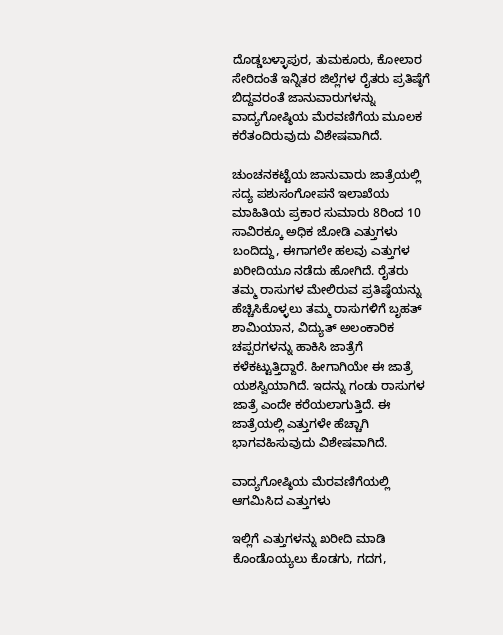ದೊಡ್ಡಬಳ್ಳಾಪುರ, ತುಮಕೂರು, ಕೋಲಾರ ಸೇರಿದಂತೆ ಇನ್ನಿತರ ಜಿಲ್ಲೆಗಳ ರೈತರು ಪ್ರತಿಷ್ಠೆಗೆ ಬಿದ್ದವರಂತೆ ಜಾನುವಾರುಗಳನ್ನು ವಾದ್ಯಗೋಷ್ಠಿಯ ಮೆರವಣಿಗೆಯ ಮೂಲಕ ಕರೆತಂದಿರುವುದು ವಿಶೇಷವಾಗಿದೆ.

ಚುಂಚನಕಟ್ಟೆಯ ಜಾನುವಾರು ಜಾತ್ರೆಯಲ್ಲಿ ಸದ್ಯ ಪಶುಸಂಗೋಪನೆ ಇಲಾಖೆಯ ಮಾಹಿತಿಯ ಪ್ರಕಾರ ಸುಮಾರು 8ರಿಂದ 10 ಸಾವಿರಕ್ಕೂ ಅಧಿಕ ಜೋಡಿ ಎತ್ತುಗಳು ಬಂದಿದ್ದು, ಈಗಾಗಲೇ ಹಲವು ಎತ್ತುಗಳ ಖರೀದಿಯೂ ನಡೆದು ಹೋಗಿದೆ. ರೈತರು ತಮ್ಮ ರಾಸುಗಳ ಮೇಲಿರುವ ಪ್ರತಿಷ್ಠೆಯನ್ನು ಹೆಚ್ಚಿಸಿಕೊಳ್ಳಲು ತಮ್ಮ ರಾಸುಗಳಿಗೆ ಬೃಹತ್ ಶಾಮಿಯಾನ, ವಿದ್ಯುತ್ ಅಲಂಕಾರಿಕ ಚಪ್ಪರಗಳನ್ನು ಹಾಕಿಸಿ ಜಾತ್ರೆಗೆ ಕಳೆಕಟ್ಟುತ್ತಿದ್ದಾರೆ. ಹೀಗಾಗಿಯೇ ಈ ಜಾತ್ರೆ ಯಶಸ್ವಿಯಾಗಿದೆ. ಇದನ್ನು ಗಂಡು ರಾಸುಗಳ ಜಾತ್ರೆ ಎಂದೇ ಕರೆಯಲಾಗುತ್ತಿದೆ. ಈ ಜಾತ್ರೆಯಲ್ಲಿ ಎತ್ತುಗಳೇ ಹೆಚ್ಚಾಗಿ ಭಾಗವಹಿಸುವುದು ವಿಶೇಷವಾಗಿದೆ.

ವಾದ್ಯಗೋಷ್ಠಿಯ ಮೆರವಣಿಗೆಯಲ್ಲಿ ಆಗಮಿಸಿದ ಎತ್ತುಗಳು

ಇಲ್ಲಿಗೆ ಎತ್ತುಗಳನ್ನು ಖರೀದಿ ಮಾಡಿ ಕೊಂಡೊಯ್ಯಲು ಕೊಡಗು, ಗದಗ,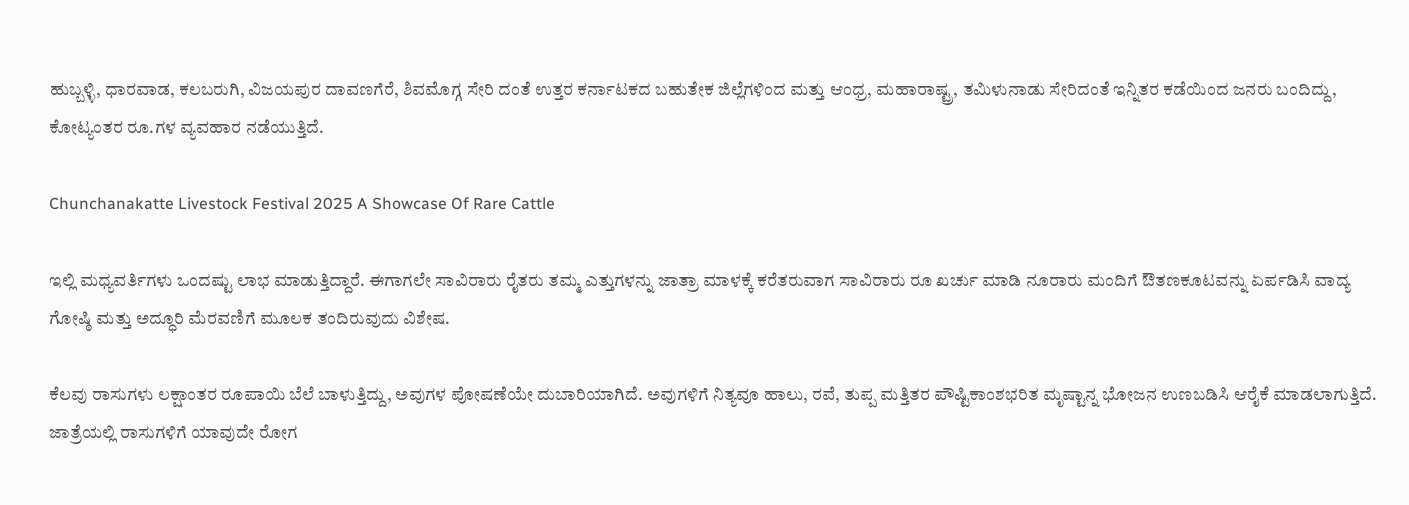ಹುಬ್ಬಳ್ಳಿ, ಧಾರವಾಡ, ಕಲಬರುಗಿ, ವಿಜಯಪುರ ದಾವಣಗೆರೆ, ಶಿವಮೊಗ್ಗ ಸೇರಿ ದಂತೆ ಉತ್ತರ ಕರ್ನಾಟಕದ ಬಹುತೇಕ ಜಿಲ್ಲೆಗಳಿಂದ ಮತ್ತು ಆಂಧ್ರ, ಮಹಾರಾಷ್ಟ್ರ, ತಮಿಳುನಾಡು ಸೇರಿದಂತೆ ಇನ್ನಿತರ ಕಡೆಯಿಂದ ಜನರು ಬಂದಿದ್ದು, ಕೋಟ್ಯಂತರ ರೂ.ಗಳ ವ್ಯವಹಾರ ನಡೆಯುತ್ತಿದೆ.

Chunchanakatte Livestock Festival 2025 A Showcase Of Rare Cattle

ಇಲ್ಲಿ ಮಧ್ಯವರ್ತಿಗಳು ಒಂದಷ್ಟು ಲಾಭ ಮಾಡುತ್ತಿದ್ದಾರೆ. ಈಗಾಗಲೇ ಸಾವಿರಾರು ರೈತರು ತಮ್ಮ ಎತ್ತುಗಳನ್ನು ಜಾತ್ರಾ ಮಾಳಕ್ಕೆ ಕರೆತರುವಾಗ ಸಾವಿರಾರು ರೂ ಖರ್ಚು ಮಾಡಿ ನೂರಾರು ಮಂದಿಗೆ ಔತಣಕೂಟವನ್ನು ಏರ್ಪಡಿಸಿ ವಾದ್ಯ ಗೋಷ್ಠಿ ಮತ್ತು ಅದ್ಧೂರಿ ಮೆರವಣಿಗೆ ಮೂಲಕ ತಂದಿರುವುದು ವಿಶೇಷ.

ಕೆಲವು ರಾಸುಗಳು ಲಕ್ಷಾಂತರ ರೂಪಾಯಿ ಬೆಲೆ ಬಾಳುತ್ತಿದ್ದು, ಅವುಗಳ ಪೋಷಣೆಯೇ ದುಬಾರಿಯಾಗಿದೆ. ಅವುಗಳಿಗೆ ನಿತ್ಯವೂ ಹಾಲು, ರವೆ, ತುಪ್ಪ ಮತ್ತಿತರ ಪೌಷ್ಟಿಕಾಂಶಭರಿತ ಮೃಷ್ಟಾನ್ನ ಭೋಜನ ಉಣಬಡಿಸಿ ಆರೈಕೆ ಮಾಡಲಾಗುತ್ತಿದೆ. ಜಾತ್ರೆಯಲ್ಲಿ ರಾಸುಗಳಿಗೆ ಯಾವುದೇ ರೋಗ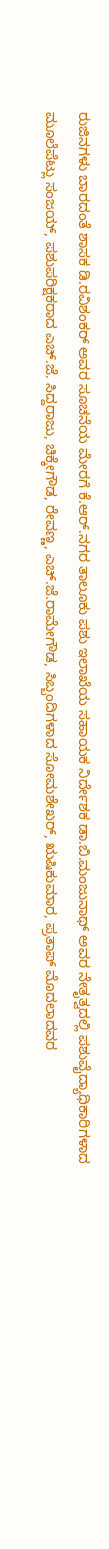ರುಜಿನಗಳು ಬಾರದಂತೆ‌ ಶಾಸಕ ಡಿ.ರವಿಶಂಕರ್ ಅವರ ಸೂಚನೆಯ ಮೇರಗೆ ಕೆ.ಆರ್.ನಗರ ತಾಲೂಕು ಪಶು ಇಲಾಖೆಯ ಸಹಾಯಕ ನಿರ್ದೇಶಕ ಡಾ.ಬಿ.ಮಂಜುನಾಥ್ ಅವರ ನೇತೃತ್ವದಲ್ಲಿ ಪಶುವೈದ್ಯಾಧಿಕಾರಿಗಳಾದ ಮೂಲೆಪೆಟ್ಲು ಸಂಜಯ್, ಪಶುಪರಿಕ್ಷಕರಾದ ಎಚ್.ಜೆ. ಸಿದ್ದರಾಜು, ಚಿಕ್ಕೇಗೌಡ, ರೇವಣ್ಣ, ಎಚ್.ಜೆ.ರಾಮೇಗೌಡ, ಸಿಬ್ಬಂದಿಗಳಾದ ಸೋಮಶೇಖರ್, ಋಷಿಕುಮಾರ, ಪ್ರತಾಪ್ ಮೊದಲಾದವರ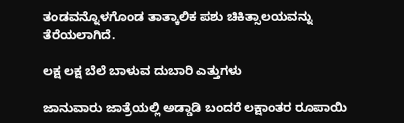ತಂಡವನ್ನೊಳಗೊಂಡ ತಾತ್ಕಾಲಿಕ ಪಶು ಚಿಕಿತ್ಸಾಲಯವನ್ನು ತೆರೆಯಲಾಗಿದೆ.

ಲಕ್ಷ ಲಕ್ಷ ಬೆಲೆ ಬಾಳುವ ದುಬಾರಿ ಎತ್ತುಗಳು

ಜಾನುವಾರು ಜಾತ್ರೆಯಲ್ಲಿ ಅಡ್ಡಾಡಿ ಬಂದರೆ ಲಕ್ಷಾಂತರ ರೂಪಾಯಿ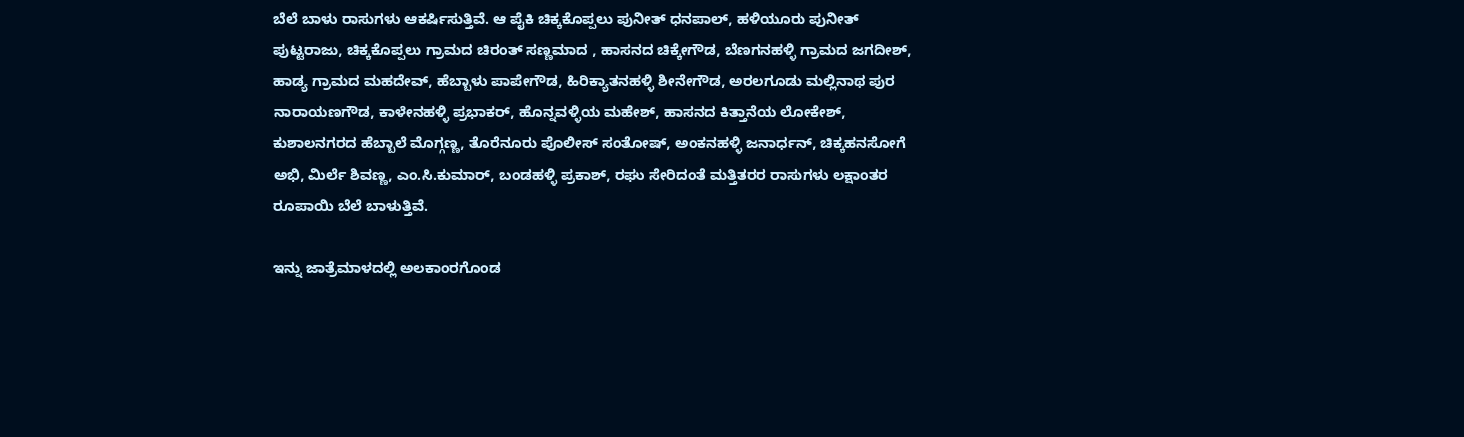ಬೆಲೆ ಬಾಳು ರಾಸುಗಳು ಆಕರ್ಷಿಸುತ್ತಿವೆ. ಆ ಪೈಕಿ ಚಿಕ್ಕಕೊಪ್ಪಲು ಪುನೀತ್ ಧನಪಾಲ್, ಹಳಿಯೂರು ಪುನೀತ್ ಪುಟ್ಟರಾಜು, ಚಿಕ್ಕಕೊಪ್ಪಲು ಗ್ರಾಮದ ಚಿರಂತ್ ಸಣ್ಣಮಾದ , ಹಾಸನದ ಚಿಕ್ಕೇಗೌಡ, ಬೆಣಗನಹಳ್ಳಿ ಗ್ರಾಮದ ಜಗದೀಶ್, ಹಾಡ್ಯ ಗ್ರಾಮದ ಮಹದೇವ್, ಹೆಬ್ಬಾಳು ಪಾಪೇಗೌಡ, ಹಿರಿಕ್ಯಾತನಹಳ್ಳಿ ಶೀನೇಗೌಡ, ಅರಲಗೂಡು ಮಲ್ಲಿನಾಥ ಪುರ ನಾರಾಯಣಗೌಡ, ಕಾಳೇನಹಳ್ಳಿ ಪ್ರಭಾಕರ್, ಹೊನ್ನವಳ್ಳಿಯ ಮಹೇಶ್, ಹಾಸನದ ಕಿತ್ತಾನೆಯ ಲೋಕೇಶ್, ಕುಶಾಲನಗರದ ಹೆಬ್ಬಾಲೆ ಮೊಗ್ಗಣ್ಣ, ತೊರೆನೂರು ಪೊಲೀಸ್ ಸಂತೋಷ್, ಅಂಕನಹಳ್ಳಿ ಜನಾರ್ಧನ್, ಚಿಕ್ಕಹನಸೋಗೆ ಅಭಿ, ಮಿರ್ಲೆ ಶಿವಣ್ಣ, ಎಂ.ಸಿ.ಕುಮಾರ್, ಬಂಡಹಳ್ಳಿ ಪ್ರಕಾಶ್, ರಘು ಸೇರಿದಂತೆ ಮತ್ತಿತರರ ರಾಸುಗಳು ಲಕ್ಷಾಂತರ ರೂಪಾಯಿ ಬೆಲೆ ಬಾಳುತ್ತಿವೆ.

ಇನ್ನು ಜಾತ್ರೆಮಾಳದಲ್ಲಿ ಅಲಕಾಂರಗೊಂಡ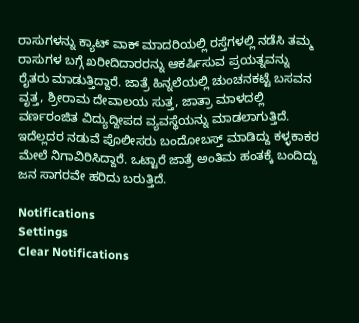ರಾಸುಗಳನ್ನು ಕ್ಯಾಟ್ ವಾಕ್ ಮಾದರಿಯಲ್ಲಿ ರಸ್ತೆಗಳಲ್ಲಿ ನಡೆಸಿ ತಮ್ಮ ರಾಸುಗಳ ಬಗ್ಗೆ ಖರೀದಿದಾರರನ್ನು ಆಕರ್ಷಿಸುವ ಪ್ರಯತ್ನವನ್ನು ರೈತರು ಮಾಡುತ್ತಿದ್ದಾರೆ. ಜಾತ್ರೆ ಹಿನ್ನಲೆಯಲ್ಲಿ ಚುಂಚನಕಟ್ಟೆ ಬಸವನ ವೃತ್ತ, ಶ್ರೀರಾಮ ದೇವಾಲಯ ಸುತ್ತ, ಜಾತ್ರಾ ಮಾಳದಲ್ಲಿ ವರ್ಣರಂಜಿತ ವಿದ್ಯುದ್ದೀಪದ ವ್ಯವಸ್ಥೆಯನ್ನು ಮಾಡಲಾಗುತ್ತಿದೆ. ಇದೆಲ್ಲದರ ನಡುವೆ ಪೊಲೀಸರು ಬಂದೋಬಸ್ತ್ ಮಾಡಿದ್ದು ಕಳ್ಳಕಾಕರ ಮೇಲೆ ನಿಗಾವಿರಿಸಿದ್ದಾರೆ. ಒಟ್ಟಾರೆ ಜಾತ್ರೆ ಅಂತಿಮ ಹಂತಕ್ಕೆ ಬಂದಿದ್ದು ಜನ ಸಾಗರವೇ ಹರಿದು ಬರುತ್ತಿದೆ.

Notifications
Settings
Clear Notifications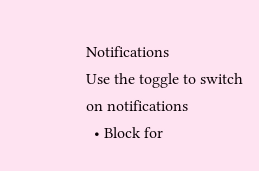Notifications
Use the toggle to switch on notifications
  • Block for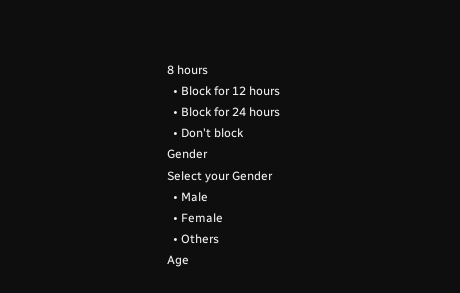8 hours
  • Block for 12 hours
  • Block for 24 hours
  • Don't block
Gender
Select your Gender
  • Male
  • Female
  • Others
Age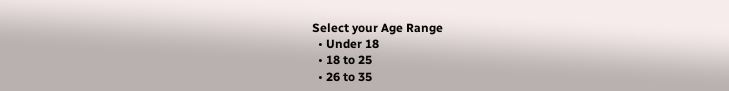Select your Age Range
  • Under 18
  • 18 to 25
  • 26 to 35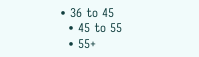• 36 to 45
  • 45 to 55
  • 55+